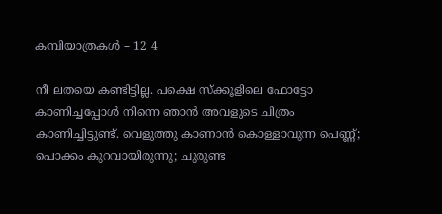കമ്പിയാത്രകള്‍ – 12 4

നീ ലതയെ കണ്ടിട്ടില്ല. പക്ഷെ സ്ക്കൂളിലെ ഫോട്ടോ കാണിച്ചപ്പോൾ നിന്നെ ഞാൻ അവളുടെ ചിത്രം കാണിച്ചിട്ടുണ്ട്. വെളുത്തു കാണാൻ കൊള്ളാവുന്ന പെണ്ണ്; പൊക്കം കുറവായിരുന്നു; ചുരുണ്ട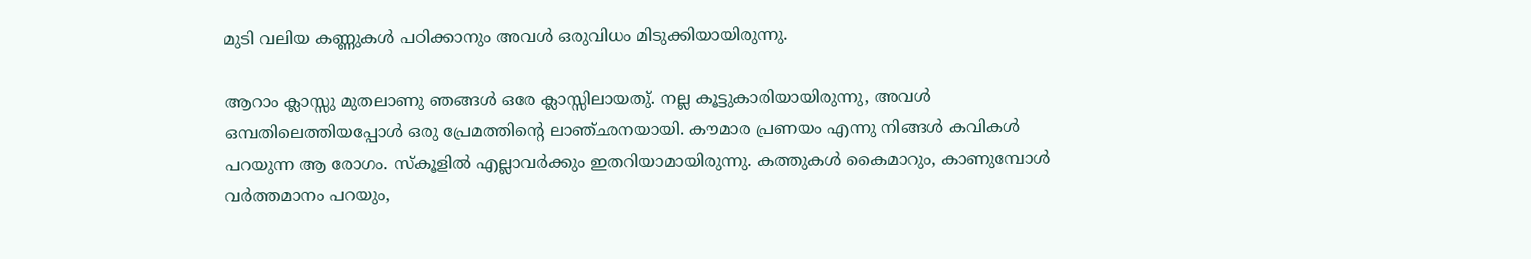മുടി വലിയ കണ്ണുകൾ പഠിക്കാനും അവൾ ഒരുവിധം മിടുക്കിയായിരുന്നു.

ആറാം ക്ലാസ്സു മുതലാണു ഞങ്ങൾ ഒരേ ക്ലാസ്സിലായതു്. നല്ല കൂട്ടുകാരിയായിരുന്നു, അവൾ ഒമ്പതിലെത്തിയപ്പോൾ ഒരു പ്രേമത്തിന്റെ ലാഞ്ഛനയായി. കൗമാര പ്രണയം എന്നു നിങ്ങൾ കവികൾ പറയുന്ന ആ രോഗം. സ്കൂളിൽ എല്ലാവർക്കും ഇതറിയാമായിരുന്നു. കത്തുകൾ കൈമാറും, കാണുമ്പോൾ വർത്തമാനം പറയും,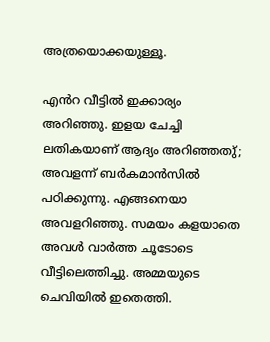അത്രയൊക്കയുള്ളൂ.

എൻറ വീട്ടിൽ ഇക്കാര്യം അറിഞ്ഞു. ഇളയ ചേച്ചി ലതികയാണ് ആദ്യം അറിഞ്ഞതു്; അവളന്ന് ബർകമാൻസിൽ പഠിക്കുന്നു. എങ്ങനെയാ അവളറിഞ്ഞു. സമയം കളയാതെ അവൾ വാർത്ത ചൂടോടെ വീട്ടിലെത്തിച്ചു. അമ്മയുടെ ചെവിയിൽ ഇതെത്തി.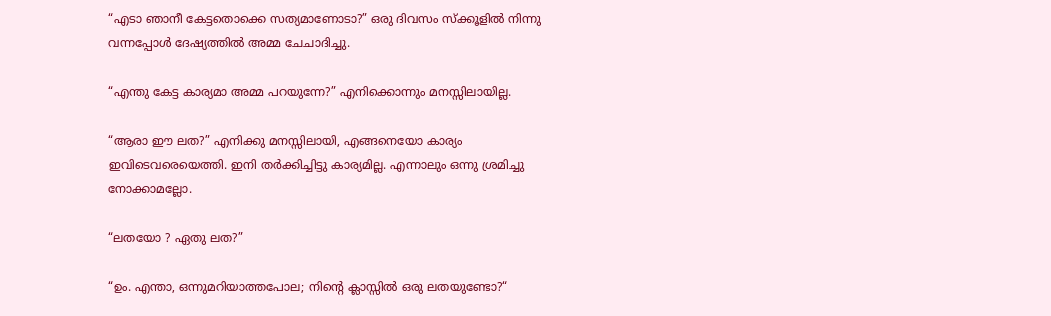“എടാ ഞാനീ കേട്ടതൊക്കെ സത്യമാണോടാ?” ഒരു ദിവസം സ്ക്കൂളിൽ നിന്നു വന്നപ്പോൾ ദേഷ്യത്തിൽ അമ്മ ചേചാദിച്ചു.

“എന്തു കേട്ട കാര്യമാ അമ്മ പറയുന്നേ?” എനിക്കൊന്നും മനസ്സിലായില്ല.

“ആരാ ഈ ലത?” എനിക്കു മനസ്സിലായി, എങ്ങനെയോ കാര്യം ഇവിടെവരെയെത്തി. ഇനി തർക്കിച്ചിട്ടു കാര്യമില്ല. എന്നാലും ഒന്നു ശ്രമിച്ചു നോക്കാമല്ലോ.

“ലതയോ ? ഏതു ലത?”

“ഉം. എന്താ, ഒന്നുമറിയാത്തപോല; നിന്റെ ക്ലാസ്സിൽ ഒരു ലതയുണ്ടോ?“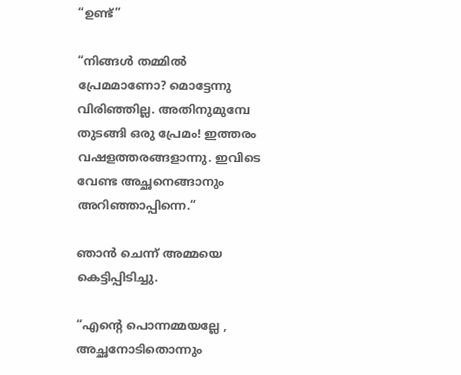“ഉണ്ട്”

“നിങ്ങൾ തമ്മിൽ പ്രേമമാണോ? മൊട്ടേന്നു വിരിഞ്ഞില്ല. അതിനുമുമ്പേ തുടങ്ങി ഒരു പ്രേമം! ഇത്തരം വഷളത്തരങ്ങളാന്നു. ഇവിടെ വേണ്ട അച്ഛനെങ്ങാനും അറിഞ്ഞാപ്പിന്നെ.“

ഞാൻ ചെന്ന് അമ്മയെ കെട്ടിപ്പിടിച്ചു.

“എന്റെ പൊന്നമ്മയല്ലേ , അച്ഛനോടിതൊന്നും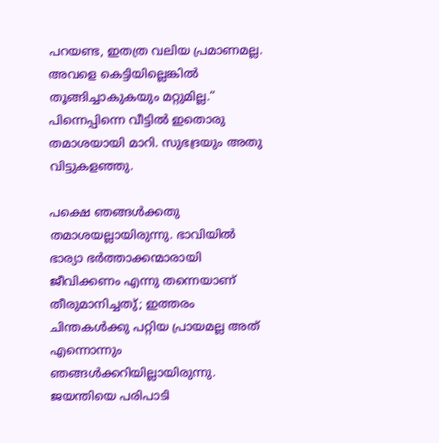പറയണ്ട, ഇതത്ര വലിയ പ്രമാണമല്ല. അവളെ കെട്ടിയില്ലെങ്കിൽ തൂങ്ങിച്ചാകുകയും മറ്റുമില്ല.“
പിന്നെപ്പിന്നെ വീട്ടിൽ ഇതൊരു തമാശയായി മാറി. സുഭദ്രയും അതു വിട്ടുകളഞ്ഞു.

പക്ഷെ ഞങ്ങൾക്കതു തമാശയല്ലായിരുന്നു. ഭാവിയിൽ ഭാര്യാ ഭർത്താക്കന്മാരായി ജീവിക്കണം എന്നു തന്നെയാണ് തീരുമാനിച്ചതു്; ഇത്തരം ചിന്തകൾക്കു പറ്റിയ പ്രായമല്ല അത് എന്നൊന്നും ഞങ്ങൾക്കറിയില്ലായിരുന്നു.
ജയന്തിയെ പരിപാടി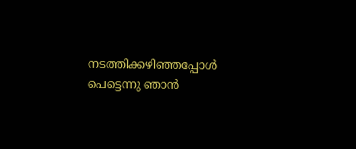നടത്തിക്കഴിഞ്ഞപ്പോൾ പെട്ടെന്നു ഞാൻ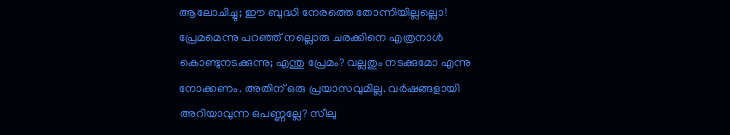ആലോചിച്ചു; ഈ ബുദ്ധി നേരത്തെ തോന്നിയില്ലല്ലൊ! പ്രേമമെന്നു പറഞ്ഞ് നല്ലൊരു ചരക്കിനെ എത്രനാൾ കൊണ്ടുനടക്കുന്നു; എന്തു പ്രേമം? വല്ലതും നടക്കുമോ എന്നു നോക്കണം. അതിന് ഒരു പ്രയാസവുമില്ല. വർഷങ്ങളായി അറിയാവുന്ന ഒപണ്ണല്ലേ? സീലു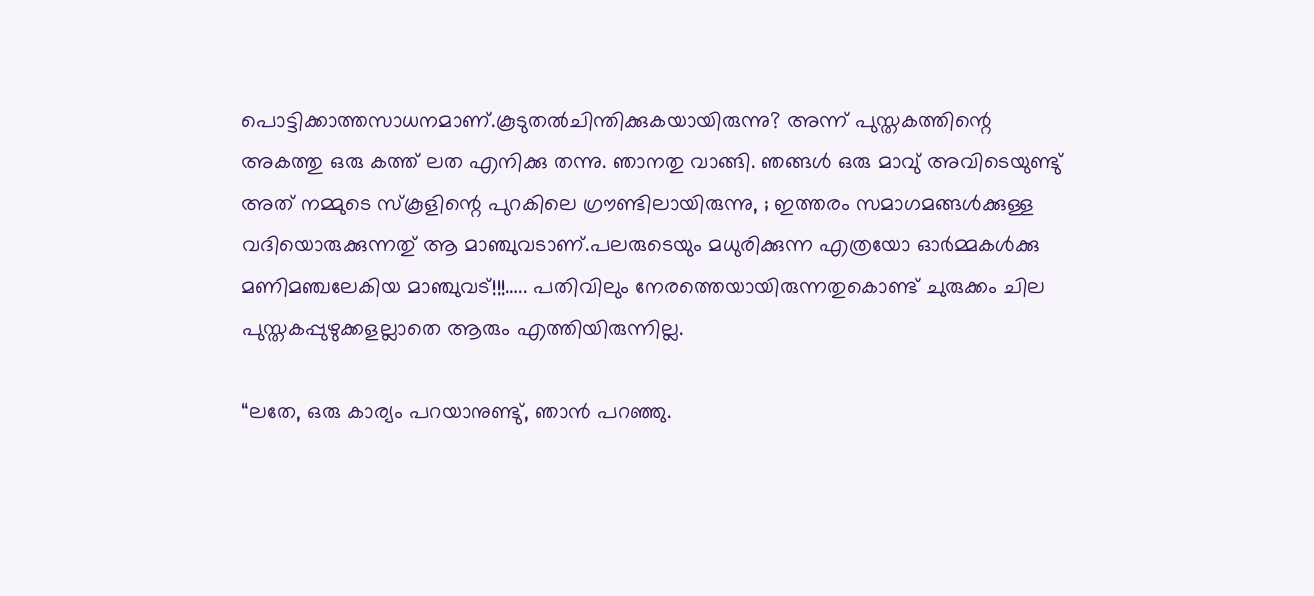പൊട്ടിക്കാത്തസാധനമാണ്.കൂടുതൽചിന്തിക്കുകയായിരുന്നു? അന്ന് പുസ്തകത്തിന്റെ അകത്തു ഒരു കത്ത് ലത എനിക്കു തന്നു. ഞാനതു വാങ്ങി. ഞങ്ങൾ ഒരു മാവു് അവിടെയുണ്ടു് അത് നമ്മുടെ സ്കൂളിന്റെ പുറകിലെ ഗ്രൗണ്ടിലായിരുന്നു, ; ഇത്തരം സമാഗമങ്ങൾക്കുള്ള വദിയൊരുക്കുന്നതു് ആ മാഞ്ചുവടാണ്.പലരുടെയും മധുരിക്കുന്ന എത്രയോ ഓര്‍മ്മകൾക്കു മണിമഞ്ചലേകിയ മാഞ്ചുവട്!!!….. പതിവിലും നേരത്തെയായിരുന്നതുകൊണ്ട് ചുരുക്കം ചില പുസ്തകപ്പുഴുക്കളല്ലാതെ ആരും എത്തിയിരുന്നില്ല.

“ലതേ, ഒരു കാര്യം പറയാനുണ്ടു്, ഞാൻ പറഞ്ഞു.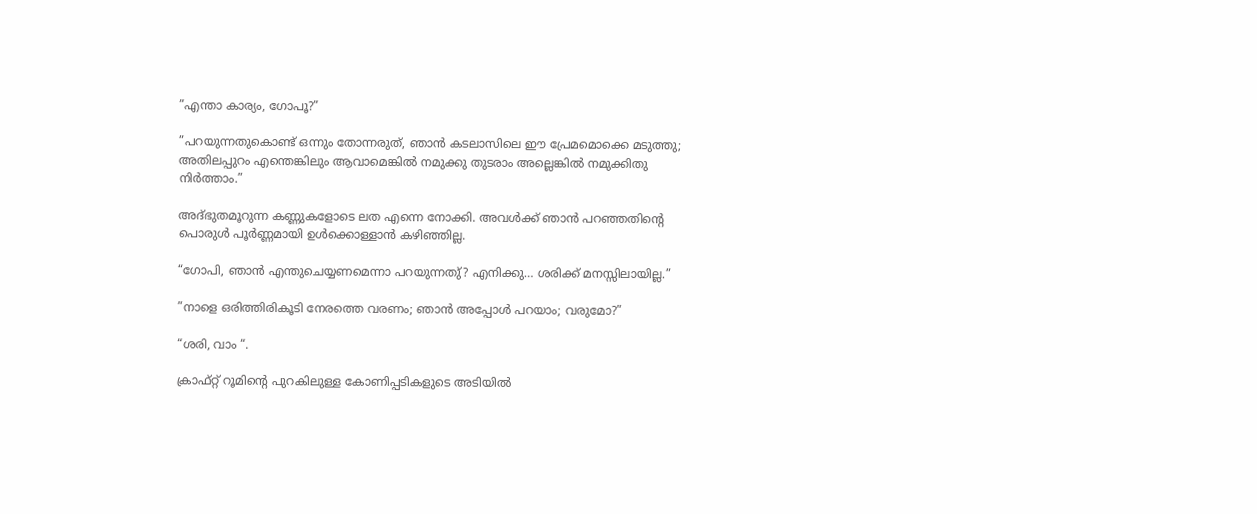”എന്താ കാര്യം, ഗോപൂ?”

”പറയുന്നതുകൊണ്ട് ഒന്നും തോന്നരുത്, ഞാൻ കടലാസിലെ ഈ പ്രേമമൊക്കെ മടുത്തു; അതിലപ്പുറം എന്തെങ്കിലും ആവാമെങ്കിൽ നമുക്കു തുടരാം അല്ലെങ്കിൽ നമുക്കിതു നിർത്താം.”

അദ്ഭുതമൂറുന്ന കണ്ണുകളോടെ ലത എന്നെ നോക്കി. അവൾക്ക് ഞാൻ പറഞ്ഞതിന്റെ പൊരുൾ പൂർണ്ണമായി ഉൾക്കൊള്ളാൻ കഴിഞ്ഞില്ല.

“ഗോപി, ഞാൻ എന്തുചെയ്യണമെന്നാ പറയുന്നതു്? എനിക്കു… ശരിക്ക് മനസ്സിലായില്ല.”

”നാളെ ഒരിത്തിരികൂടി നേരത്തെ വരണം; ഞാൻ അപ്പോൾ പറയാം; വരുമോ?”

“ശരി, വാം “.

ക്രാഫ്റ്റ് റൂമിന്റെ പുറകിലുള്ള കോണിപ്പടികളുടെ അടിയിൽ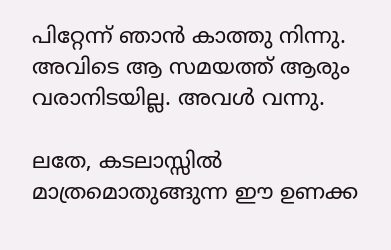പിറ്റേന്ന് ഞാൻ കാത്തു നിന്നു. അവിടെ ആ സമയത്ത് ആരും വരാനിടയില്ല. അവൾ വന്നു.

ലതേ, കടലാസ്സിൽ മാത്രമൊതുങ്ങുന്ന ഈ ഉണക്ക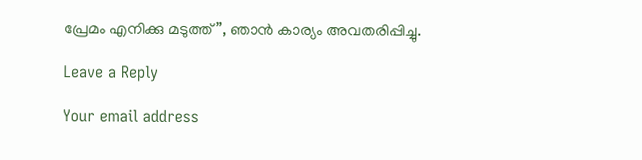പ്രേമം എനിക്കു മടുത്ത്”, ഞാൻ കാര്യം അവതരിപ്പിച്ചു.

Leave a Reply

Your email address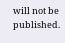will not be published.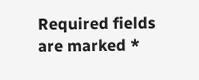Required fields are marked *